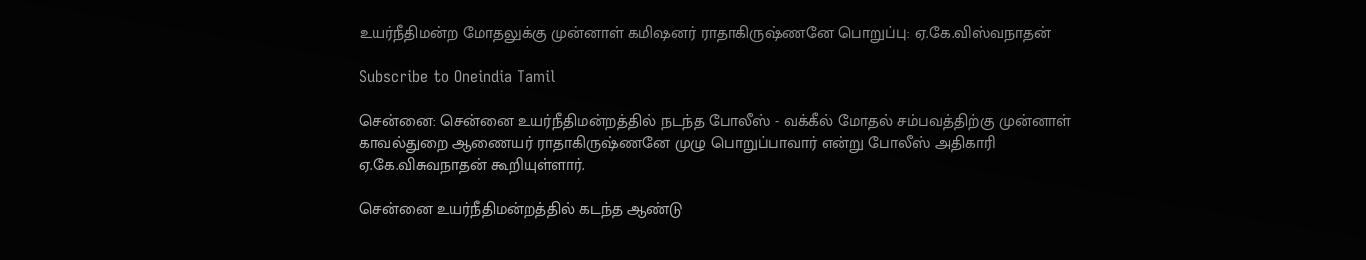உயர்நீதிமன்ற மோதலுக்கு முன்னாள் கமிஷனர் ராதாகிருஷ்ணனே பொறுப்பு: ஏ.கே.விஸ்வநாதன்

Subscribe to Oneindia Tamil

சென்னை: சென்னை உயர்நீதிமன்றத்தில் நடந்த போலீஸ் - வக்கீல் மோதல் சம்பவத்திற்கு முன்னாள் காவல்துறை ஆணையர் ராதாகிருஷ்ணனே முழு பொறுப்பாவார் என்று போலீஸ் அதிகாரி ஏ.கே.விசுவநாதன் கூறியுள்ளார்.

சென்னை உயர்நீதிமன்றத்தில் கடந்த ஆண்டு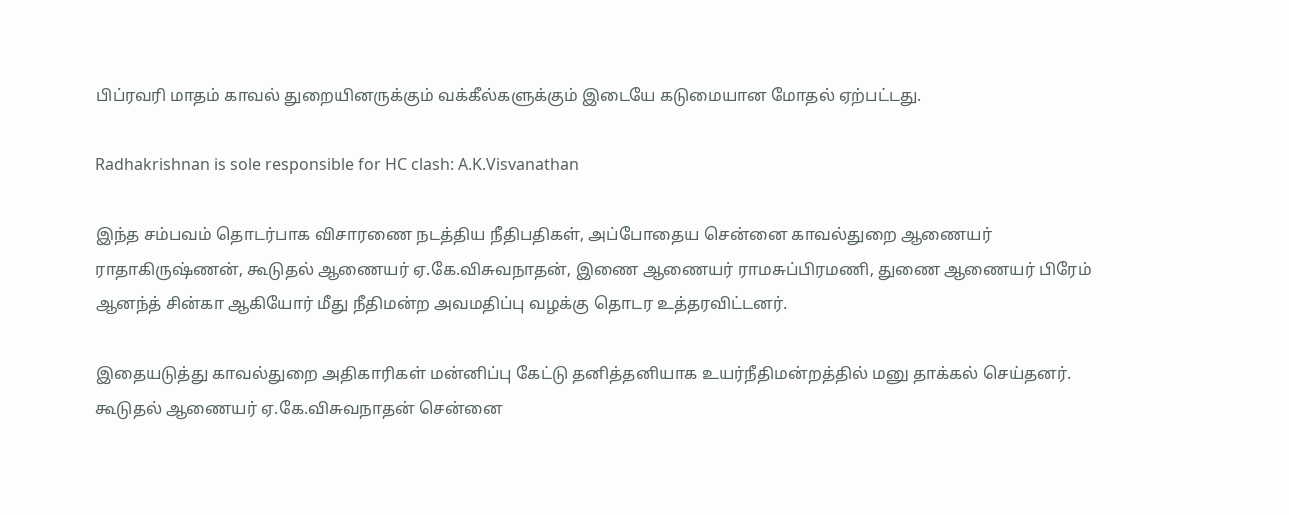பிப்ரவரி மாதம் காவல் துறையினருக்கும் வக்கீல்களுக்கும் இடையே கடுமையான மோதல் ஏற்பட்டது.

Radhakrishnan is sole responsible for HC clash: A.K.Visvanathan

இந்த சம்பவம் தொடர்பாக விசாரணை நடத்திய நீதிபதிகள், அப்போதைய சென்னை காவல்துறை ஆணையர் ராதாகிருஷ்ணன், கூடுதல் ஆணையர் ஏ.கே.விசுவநாதன், இணை ஆணையர் ராமசுப்பிரமணி, துணை ஆணையர் பிரேம் ஆனந்த் சின்கா ஆகியோர் மீது நீதிமன்ற அவமதிப்பு வழக்கு தொடர உத்தரவிட்டனர்.

இதையடுத்து காவல்துறை அதிகாரிகள் மன்னிப்பு கேட்டு தனித்தனியாக உயர்நீதிமன்றத்தில் மனு தாக்கல் செய்தனர். கூடுதல் ஆணையர் ஏ.கே.விசுவநாதன் சென்னை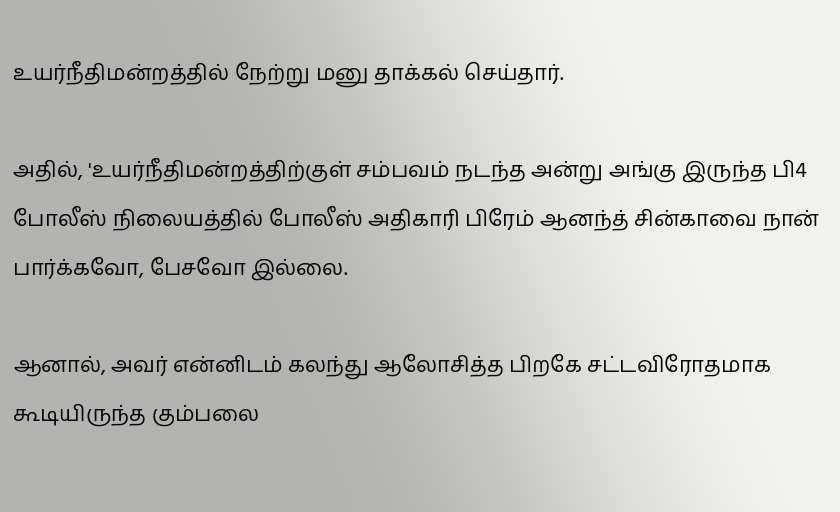உயர்நீதிமன்றத்தில் நேற்று மனு தாக்கல் செய்தார்.

அதில், 'உயர்நீதிமன்றத்திற்குள் சம்பவம் நடந்த அன்று அங்கு இருந்த பி4 போலீஸ் நிலையத்தில் போலீஸ் அதிகாரி பிரேம் ஆனந்த் சின்காவை நான் பார்க்கவோ, பேசவோ இல்லை.

ஆனால், அவர் என்னிடம் கலந்து ஆலோசித்த பிறகே சட்டவிரோதமாக கூடியிருந்த கும்பலை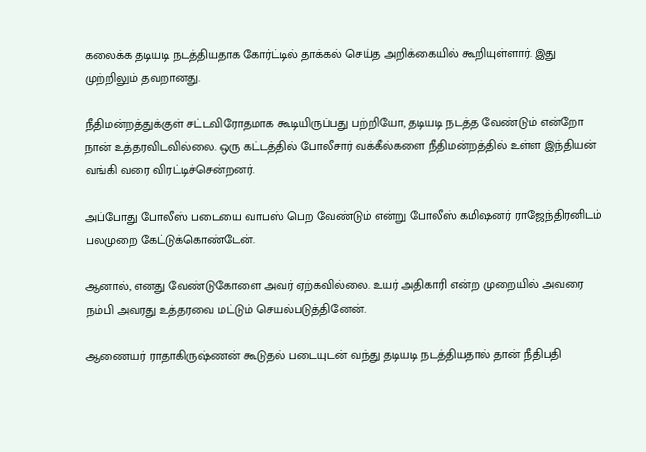கலைக்க தடியடி நடத்தியதாக கோர்ட்டில் தாக்கல் செய்த அறிக்கையில் கூறியுள்ளார். இது முற்றிலும் தவறானது.

நீதிமன்றத்துக்குள் சட்டவிரோதமாக கூடியிருப்பது பற்றியோ, தடியடி நடத்த வேண்டும் என்றோ நான் உத்தரவிடவில்லை. ஒரு கட்டத்தில் போலீசார் வக்கீல்களை நீதிமன்றத்தில் உள்ள இந்தியன் வங்கி வரை விரட்டிச்சென்றனர்.

அப்போது போலீஸ் படையை வாபஸ் பெற வேண்டும் என்று போலீஸ் கமிஷனர் ராஜேந்திரனிடம் பலமுறை கேட்டுக்கொண்டேன்.

ஆனால், எனது வேண்டுகோளை அவர் ஏற்கவில்லை. உயர் அதிகாரி என்ற முறையில் அவரை நம்பி அவரது உத்தரவை மட்டும் செயல்படுத்தினேன்.

ஆணையர் ராதாகிருஷ்ணன் கூடுதல் படையுடன் வந்து தடியடி நடத்தியதால் தான் நீதிபதி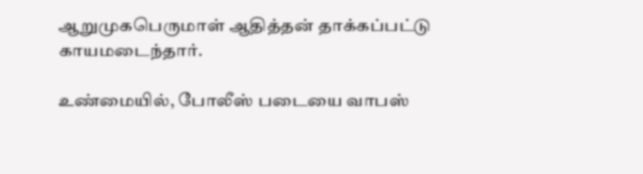ஆறுமுகபெருமாள் ஆதித்தன் தாக்கப்பட்டு காயமடைந்தார்.

உண்மையில், போலீஸ் படையை வாபஸ்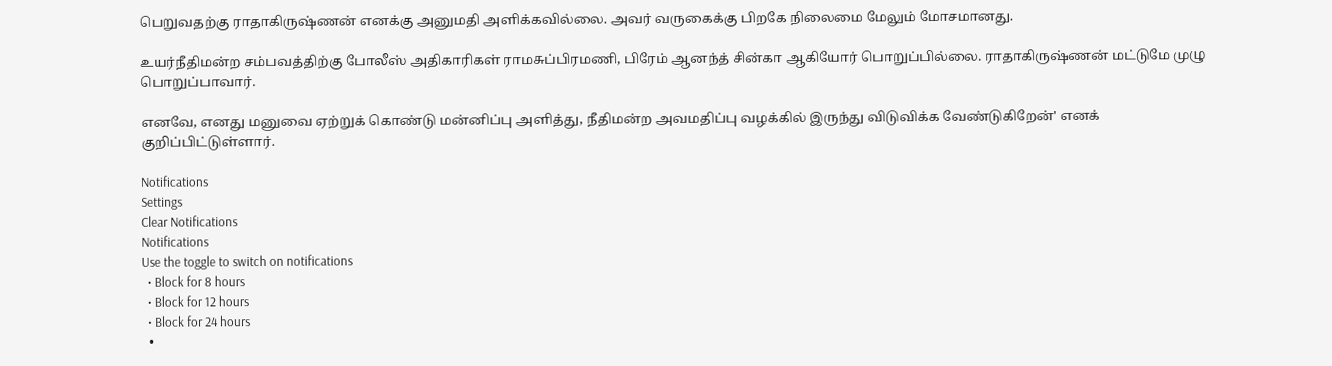பெறுவதற்கு ராதாகிருஷ்ணன் எனக்கு அனுமதி அளிக்கவில்லை. அவர் வருகைக்கு பிறகே நிலைமை மேலும் மோசமானது.

உயர்நீதிமன்ற சம்பவத்திற்கு போலீஸ் அதிகாரிகள் ராமசுப்பிரமணி, பிரேம் ஆனந்த் சின்கா ஆகியோர் பொறுப்பில்லை. ராதாகிருஷ்ணன் மட்டுமே முழு பொறுப்பாவார்.

எனவே, எனது மனுவை ஏற்றுக் கொண்டு மன்னிப்பு அளித்து, நீதிமன்ற அவமதிப்பு வழக்கில் இருந்து விடுவிக்க வேண்டுகிறேன்' எனக் குறிப்பிட்டுள்ளார்.

Notifications
Settings
Clear Notifications
Notifications
Use the toggle to switch on notifications
  • Block for 8 hours
  • Block for 12 hours
  • Block for 24 hours
  •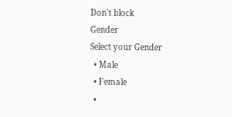Don't block
Gender
Select your Gender
  • Male
  • Female
  •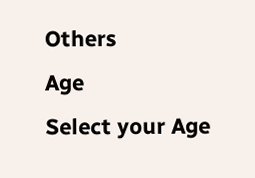Others
Age
Select your Age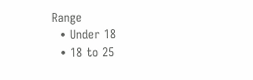Range
  • Under 18
  • 18 to 25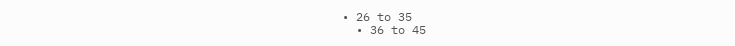• 26 to 35
  • 36 to 45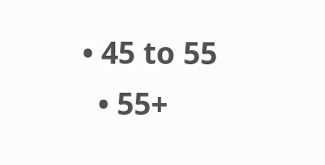• 45 to 55
  • 55+